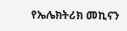የኤሌክትሪክ መኪናን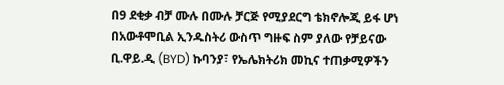በ9 ደቂቃ ብቻ ሙሉ በሙሉ ቻርጅ የሚያደርግ ቴክኖሎጂ ይፋ ሆነ
በአውቶሞቢል ኢንዱስትሪ ውስጥ ግዙፍ ስም ያለው የቻይናው ቢ.ዋይ.ዲ (BYD) ኩባንያ፣ የኤሌክትሪክ መኪና ተጠቃሚዎችን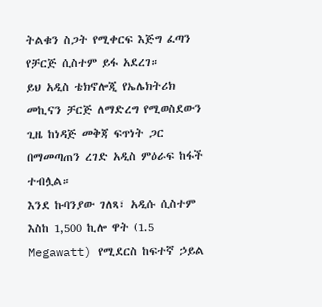ትልቁን ስጋት የሚቀርፍ እጅግ ፈጣን የቻርጅ ሲስተም ይፋ አደረገ።
ይህ አዲስ ቴክኖሎጂ የኤሌክትሪክ መኪናን ቻርጅ ለማድረግ የሚወስደውን ጊዜ ከነዳጅ መቅጃ ፍጥነት ጋር በማመጣጠን ረገድ አዲስ ምዕራፍ ከፋች ተብሏል።
እንደ ኩባንያው ገለጻ፣ አዲሱ ሲስተም እስከ 1,500 ኪሎ ዋት (1.5 Megawatt) የሚደርስ ከፍተኛ ኃይል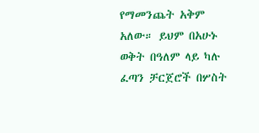የማመንጨት አቅም አለው። ይህም በአሁኑ ወቅት በዓለም ላይ ካሉ ፈጣን ቻርጀሮች በሦስት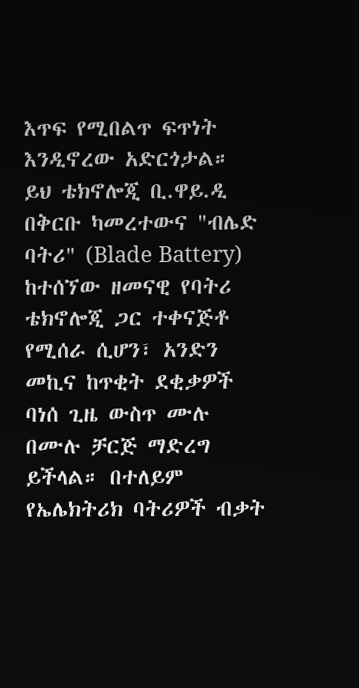እጥፍ የሚበልጥ ፍጥነት እንዲኖረው አድርጎታል።
ይህ ቴክኖሎጂ ቢ.ዋይ.ዲ በቅርቡ ካመረተውና "ብሌድ ባትሪ" (Blade Battery) ከተሰኘው ዘመናዊ የባትሪ ቴክኖሎጂ ጋር ተቀናጅቶ የሚሰራ ሲሆን፣ አንድን መኪና ከጥቂት ደቂቃዎች ባነሰ ጊዜ ውስጥ ሙሉ በሙሉ ቻርጅ ማድረግ ይችላል። በተለይም የኤሌክትሪክ ባትሪዎች ብቃት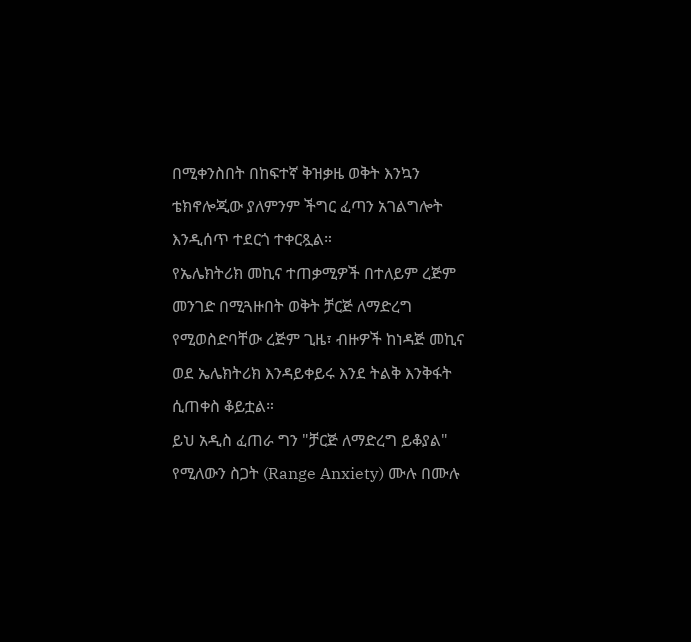በሚቀንስበት በከፍተኛ ቅዝቃዜ ወቅት እንኳን ቴክኖሎጂው ያለምንም ችግር ፈጣን አገልግሎት እንዲሰጥ ተደርጎ ተቀርጿል።
የኤሌክትሪክ መኪና ተጠቃሚዎች በተለይም ረጅም መንገድ በሚጓዙበት ወቅት ቻርጅ ለማድረግ የሚወስድባቸው ረጅም ጊዜ፣ ብዙዎች ከነዳጅ መኪና ወደ ኤሌክትሪክ እንዳይቀይሩ እንደ ትልቅ እንቅፋት ሲጠቀስ ቆይቷል።
ይህ አዲስ ፈጠራ ግን "ቻርጅ ለማድረግ ይቆያል" የሚለውን ስጋት (Range Anxiety) ሙሉ በሙሉ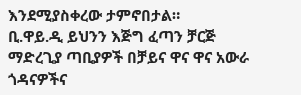እንደሚያስቀረው ታምኖበታል።
ቢ.ዋይ.ዲ ይህንን እጅግ ፈጣን ቻርጅ ማድረጊያ ጣቢያዎች በቻይና ዋና ዋና አውራ ጎዳናዎችና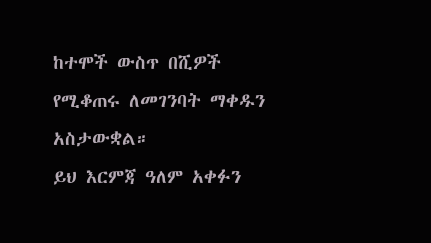ከተሞች ውስጥ በሺዎች የሚቆጠሩ ለመገንባት ማቀዱን አስታውቋል።
ይህ እርምጃ ዓለም አቀፉን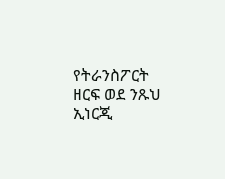የትራንስፖርት ዘርፍ ወደ ንጹህ ኢነርጂ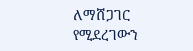ለማሸጋገር የሚደረገውን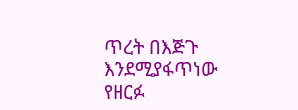ጥረት በእጅጉ እንደሚያፋጥነው የዘርፉ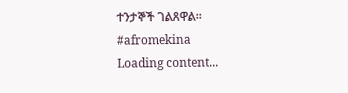ተንታኞች ገልጸዋል።
#afromekina
Loading content...